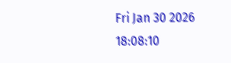Fri Jan 30 2026 18:08:10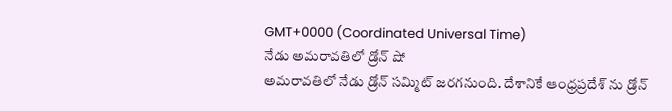GMT+0000 (Coordinated Universal Time)
నేడు అమరావతిలో డ్రోన్ షో
అమరావతిలో నేడు డ్రోన్ సమ్మిట్ జరగనుంది. దేశానికే ఆంధ్రప్రదేశ్ ను డ్రోన్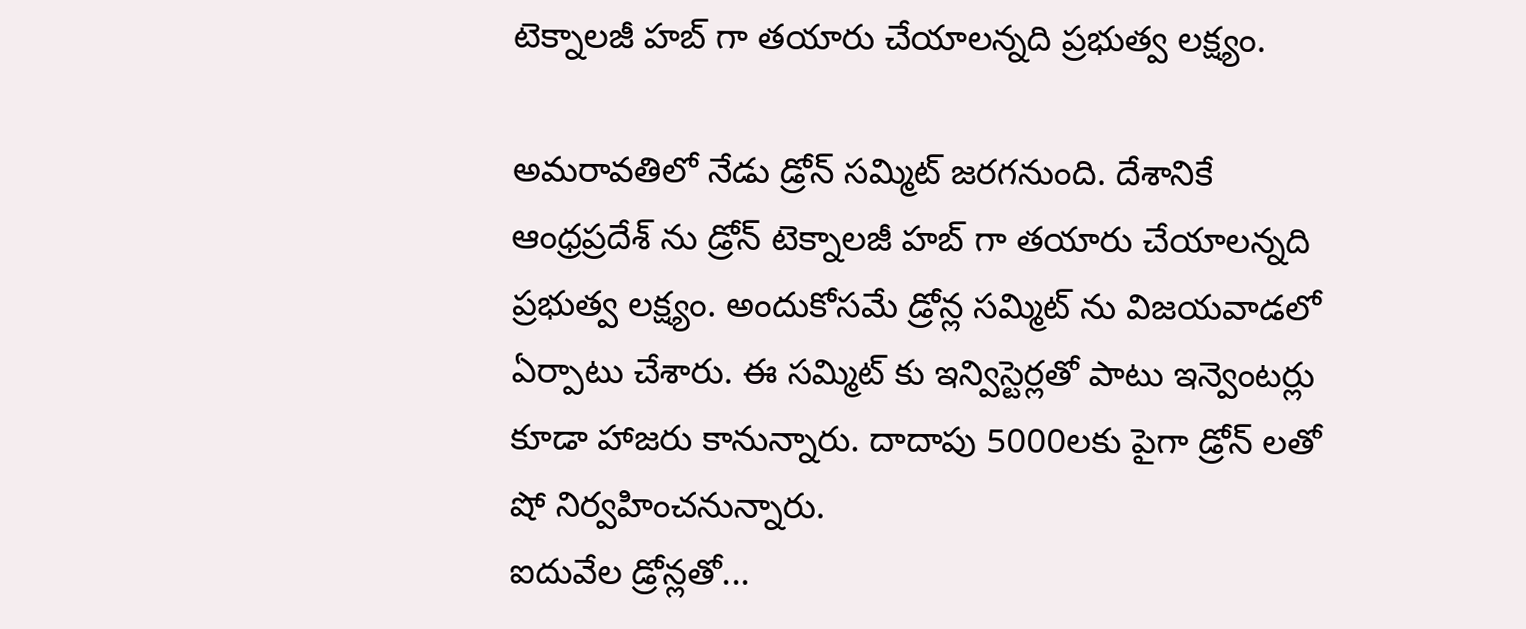టెక్నాలజీ హబ్ గా తయారు చేయాలన్నది ప్రభుత్వ లక్ష్యం.

అమరావతిలో నేడు డ్రోన్ సమ్మిట్ జరగనుంది. దేశానికే ఆంధ్రప్రదేశ్ ను డ్రోన్ టెక్నాలజీ హబ్ గా తయారు చేయాలన్నది ప్రభుత్వ లక్ష్యం. అందుకోసమే డ్రోన్ల సమ్మిట్ ను విజయవాడలో ఏర్పాటు చేశారు. ఈ సమ్మిట్ కు ఇన్విస్టెర్లతో పాటు ఇన్వెంటర్లు కూడా హాజరు కానున్నారు. దాదాపు 5000లకు పైగా డ్రోన్ లతో షో నిర్వహించనున్నారు.
ఐదువేల డ్రోన్లతో...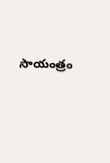సాయంత్రం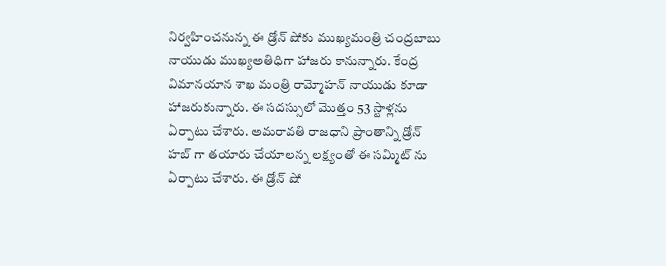నిర్వహించనున్న ఈ డ్రోన్ షోకు ముఖ్యమంత్రి చంద్రబాబు నాయుడు ముఖ్యఅతిధిగా హాజరు కానున్నారు. కేంద్ర విమానయాన శాఖ మంత్రి రామ్మోహన్ నాయుడు కూడా హాజరుకున్నారు. ఈ సదస్సులో మొత్తం 53 స్టాళ్లను ఏర్పాటు చేశారు. అమరావతి రాజధాని ప్రాంతాన్ని డ్రోన్ హబ్ గా తయారు చేయాలన్న లక్ష్యంతో ఈ సమ్మిట్ ను ఏర్పాటు చేశారు. ఈ డ్రోన్ షో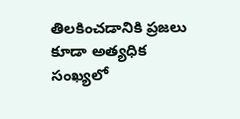తిలకించడానికి ప్రజలు కూడా అత్యధిక సంఖ్యలో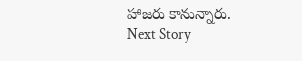హాజరు కానున్నారు.
Next Story